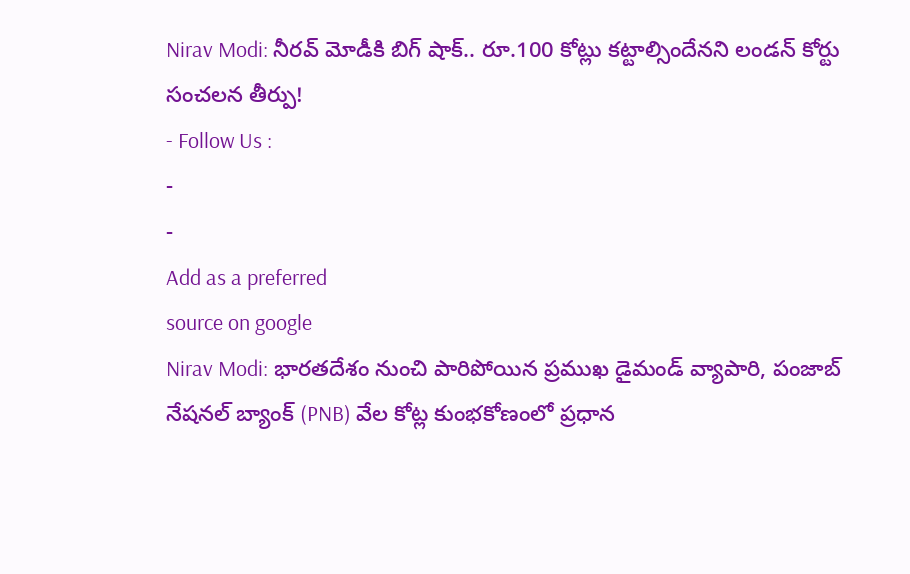Nirav Modi: నీరవ్ మోడీకి బిగ్ షాక్.. రూ.100 కోట్లు కట్టాల్సిందేనని లండన్ కోర్టు సంచలన తీర్పు!
- Follow Us :
-
-
Add as a preferred
source on google
Nirav Modi: భారతదేశం నుంచి పారిపోయిన ప్రముఖ డైమండ్ వ్యాపారి, పంజాబ్ నేషనల్ బ్యాంక్ (PNB) వేల కోట్ల కుంభకోణంలో ప్రధాన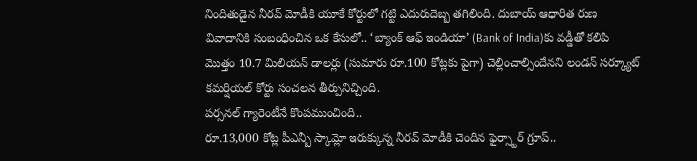నిందితుడైన నీరవ్ మోడీకి యూకే కోర్టులో గట్టి ఎదురుదెబ్బ తగిలింది. దుబాయ్ ఆధారిత రుణ వివాదానికి సంబంధించిన ఒక కేసులో.. ‘బ్యాంక్ ఆఫ్ ఇండియా’ (Bank of India)కు వడ్డీతో కలిపి మొత్తం 10.7 మిలియన్ డాలర్లు (సుమారు రూ.100 కోట్లకు పైగా) చెల్లించాల్సిందేనని లండన్ సర్క్యూట్ కమర్షియల్ కోర్టు సంచలన తీర్పునిచ్చింది.
పర్సనల్ గ్యారెంటీనే కొంపముంచింది..
రూ.13,000 కోట్ల పీఎన్బీ స్కామ్లో ఇరుక్కున్న నీరవ్ మోడీకి చెందిన ఫైర్స్టార్ గ్రూప్..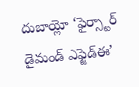దుబాయ్లో ‘ఫైర్స్టార్ డైమండ్ ఎఫ్జెడ్ఈ’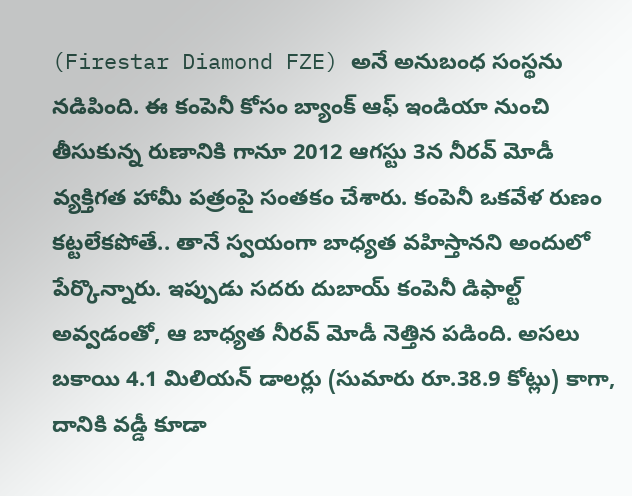(Firestar Diamond FZE) అనే అనుబంధ సంస్థను నడిపింది. ఈ కంపెనీ కోసం బ్యాంక్ ఆఫ్ ఇండియా నుంచి తీసుకున్న రుణానికి గానూ 2012 ఆగస్టు 3న నీరవ్ మోడీ వ్యక్తిగత హామీ పత్రంపై సంతకం చేశారు. కంపెనీ ఒకవేళ రుణం కట్టలేకపోతే.. తానే స్వయంగా బాధ్యత వహిస్తానని అందులో పేర్కొన్నారు. ఇప్పుడు సదరు దుబాయ్ కంపెనీ డిఫాల్ట్ అవ్వడంతో, ఆ బాధ్యత నీరవ్ మోడీ నెత్తిన పడింది. అసలు బకాయి 4.1 మిలియన్ డాలర్లు (సుమారు రూ.38.9 కోట్లు) కాగా, దానికి వడ్డీ కూడా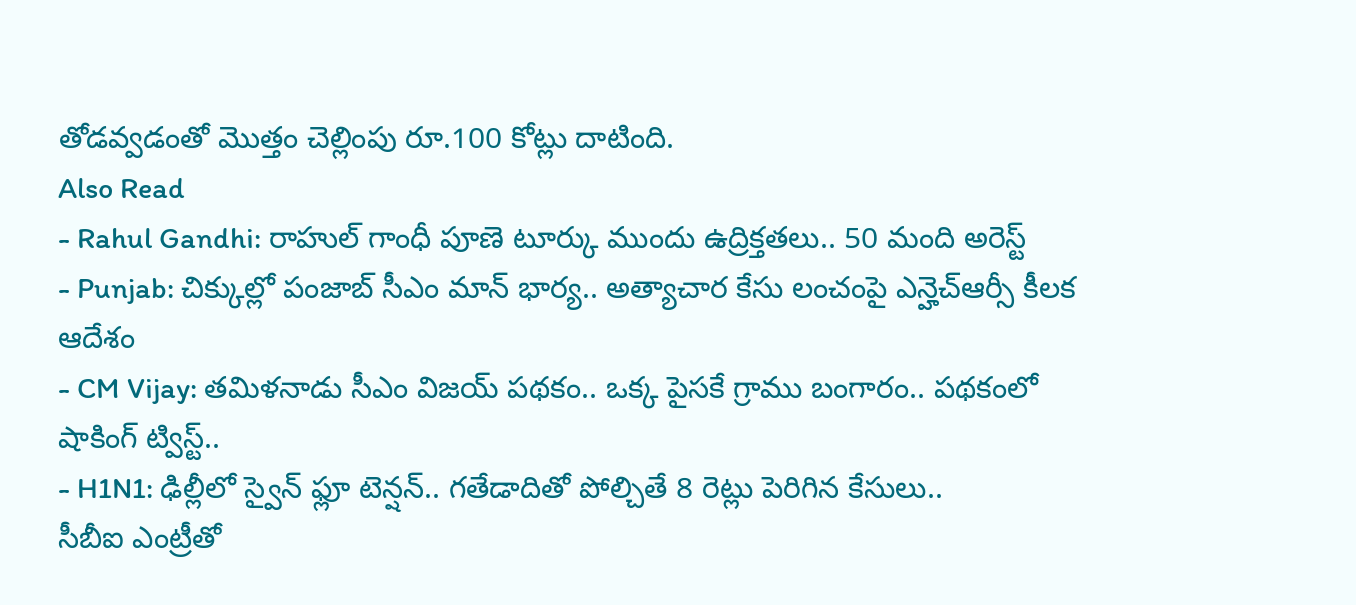తోడవ్వడంతో మొత్తం చెల్లింపు రూ.100 కోట్లు దాటింది.
Also Read
- Rahul Gandhi: రాహుల్ గాంధీ పూణె టూర్కు ముందు ఉద్రిక్తతలు.. 50 మంది అరెస్ట్
- Punjab: చిక్కుల్లో పంజాబ్ సీఎం మాన్ భార్య.. అత్యాచార కేసు లంచంపై ఎన్హెచ్ఆర్సీ కీలక ఆదేశం
- CM Vijay: తమిళనాడు సీఎం విజయ్ పథకం.. ఒక్క పైసకే గ్రాము బంగారం.. పథకంలో షాకింగ్ ట్విస్ట్..
- H1N1: ఢిల్లీలో స్వైన్ ఫ్లూ టెన్షన్.. గతేడాదితో పోల్చితే 8 రెట్లు పెరిగిన కేసులు..
సీబీఐ ఎంట్రీతో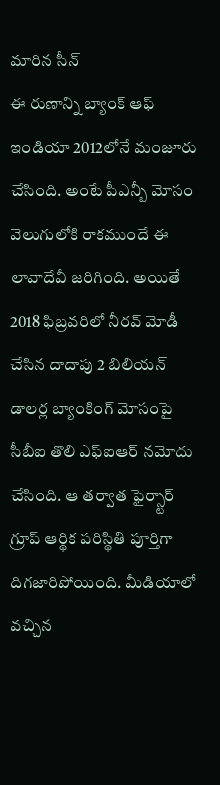మారిన సీన్
ఈ రుణాన్ని బ్యాంక్ ఆఫ్ ఇండియా 2012లోనే మంజూరు చేసింది. అంటే పీఎన్బీ మోసం వెలుగులోకి రాకముందే ఈ లావాదేవీ జరిగింది. అయితే 2018 ఫిబ్రవరిలో నీరవ్ మోడీ చేసిన దాదాపు 2 బిలియన్ డాలర్ల బ్యాంకింగ్ మోసంపై సీబీఐ తొలి ఎఫ్ఐఆర్ నమోదు చేసింది. ఆ తర్వాత ఫైర్స్టార్ గ్రూప్ ఆర్థిక పరిస్థితి పూర్తిగా దిగజారిపోయింది. మీడియాలో వచ్చిన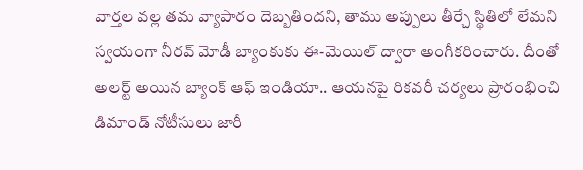వార్తల వల్ల తమ వ్యాపారం దెబ్బతిందని, తాము అప్పులు తీర్చే స్థితిలో లేమని స్వయంగా నీరవ్ మోడీ బ్యాంకుకు ఈ-మెయిల్ ద్వారా అంగీకరించారు. దీంతో అలర్ట్ అయిన బ్యాంక్ ఆఫ్ ఇండియా.. ఆయనపై రికవరీ చర్యలు ప్రారంభించి డిమాండ్ నోటీసులు జారీ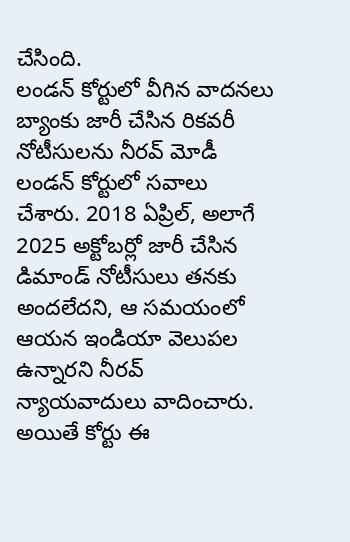చేసింది.
లండన్ కోర్టులో వీగిన వాదనలు
బ్యాంకు జారీ చేసిన రికవరీ నోటీసులను నీరవ్ మోడీ లండన్ కోర్టులో సవాలు చేశారు. 2018 ఏప్రిల్, అలాగే 2025 అక్టోబర్లో జారీ చేసిన డిమాండ్ నోటీసులు తనకు అందలేదని, ఆ సమయంలో ఆయన ఇండియా వెలుపల ఉన్నారని నీరవ్ న్యాయవాదులు వాదించారు. అయితే కోర్టు ఈ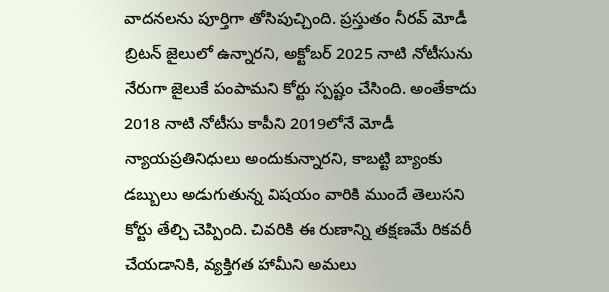వాదనలను పూర్తిగా తోసిపుచ్చింది. ప్రస్తుతం నీరవ్ మోడీ బ్రిటన్ జైలులో ఉన్నారని, అక్టోబర్ 2025 నాటి నోటీసును నేరుగా జైలుకే పంపామని కోర్టు స్పష్టం చేసింది. అంతేకాదు 2018 నాటి నోటీసు కాపీని 2019లోనే మోడీ న్యాయప్రతినిధులు అందుకున్నారని, కాబట్టి బ్యాంకు డబ్బులు అడుగుతున్న విషయం వారికి ముందే తెలుసని కోర్టు తేల్చి చెప్పింది. చివరికి ఈ రుణాన్ని తక్షణమే రికవరీ చేయడానికి, వ్యక్తిగత హామీని అమలు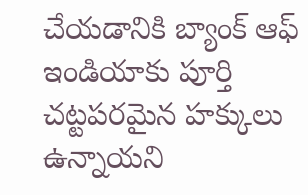చేయడానికి బ్యాంక్ ఆఫ్ ఇండియాకు పూర్తి చట్టపరమైన హక్కులు ఉన్నాయని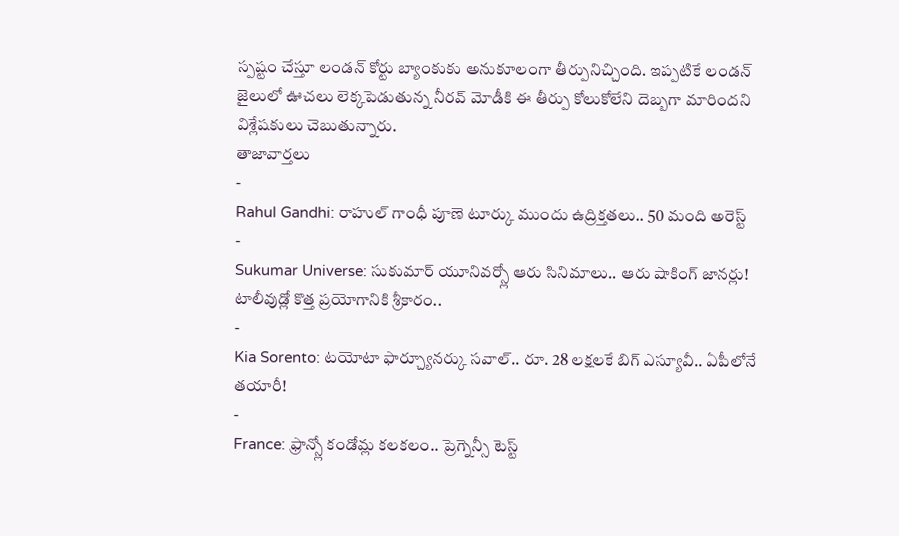స్పష్టం చేస్తూ లండన్ కోర్టు బ్యాంకుకు అనుకూలంగా తీర్పునిచ్చింది. ఇప్పటికే లండన్ జైలులో ఊచలు లెక్కపెడుతున్న నీరవ్ మోడీకి ఈ తీర్పు కోలుకోలేని దెబ్బగా మారిందని విశ్లేషకులు చెబుతున్నారు.
తాజావార్తలు
-
Rahul Gandhi: రాహుల్ గాంధీ పూణె టూర్కు ముందు ఉద్రిక్తతలు.. 50 మంది అరెస్ట్
-
Sukumar Universe: సుకుమార్ యూనివర్స్లో ఆరు సినిమాలు.. ఆరు షాకింగ్ జానర్లు! టాలీవుడ్లో కొత్త ప్రయోగానికి శ్రీకారం..
-
Kia Sorento: టయోటా ఫార్చ్యూనర్కు సవాల్.. రూ. 28 లక్షలకే బిగ్ ఎస్యూవీ.. ఏపీలోనే తయారీ!
-
France: ఫ్రాన్స్లో కండోమ్ల కలకలం.. ప్రెగ్నెన్సీ టెస్ట్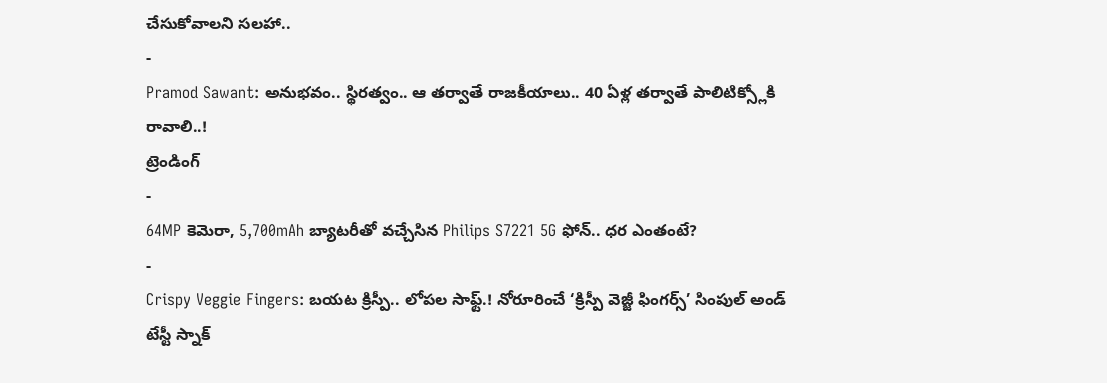చేసుకోవాలని సలహా..
-
Pramod Sawant: అనుభవం.. స్థిరత్వం.. ఆ తర్వాతే రాజకీయాలు.. 40 ఏళ్ల తర్వాతే పాలిటిక్స్లోకి రావాలి..!
ట్రెండింగ్
-
64MP కెమెరా, 5,700mAh బ్యాటరీతో వచ్చేసిన Philips S7221 5G ఫోన్.. ధర ఎంతంటే?
-
Crispy Veggie Fingers: బయట క్రిస్పీ.. లోపల సాఫ్ట్.! నోరూరించే ‘క్రిస్పీ వెజ్జీ ఫింగర్స్’ సింపుల్ అండ్ టేస్టీ స్నాక్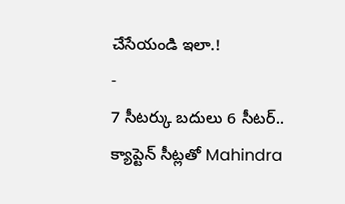చేసేయండి ఇలా.!
-
7 సీటర్కు బదులు 6 సీటర్.. క్యాప్టెన్ సీట్లతో Mahindra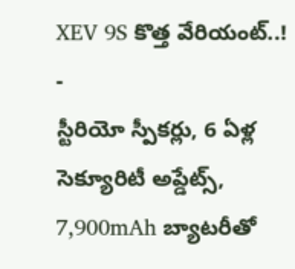XEV 9S కొత్త వేరియంట్..!
-
స్టీరియో స్పీకర్లు, 6 ఏళ్ల సెక్యూరిటీ అప్డేట్స్, 7,900mAh బ్యాటరీతో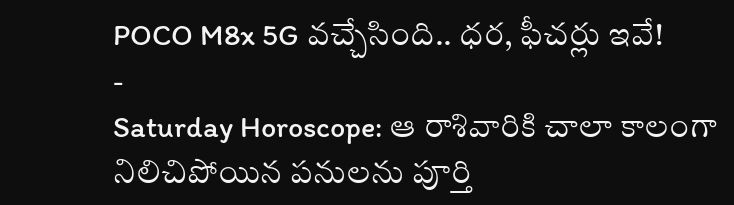POCO M8x 5G వచ్చేసింది.. ధర, ఫీచర్లు ఇవే!
-
Saturday Horoscope: ఆ రాశివారికి చాలా కాలంగా నిలిచిపోయిన పనులను పూర్తి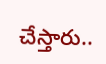చేస్తారు..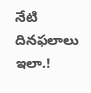నేటి దినఫలాలు ఇలా.!